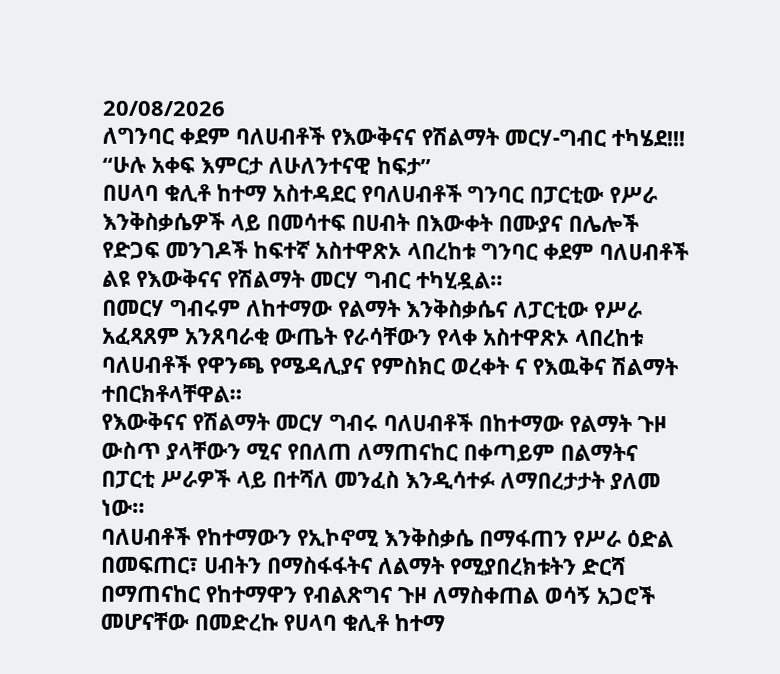20/08/2026
ለግንባር ቀደም ባለሀብቶች የእውቅናና የሽልማት መርሃ-ግብር ተካሄደ!!!
“ሁሉ አቀፍ እምርታ ለሁለንተናዊ ከፍታ”
በሀላባ ቁሊቶ ከተማ አስተዳደር የባለሀብቶች ግንባር በፓርቲው የሥራ እንቅስቃሴዎች ላይ በመሳተፍ በሀብት በእውቀት በሙያና በሌሎች የድጋፍ መንገዶች ከፍተኛ አስተዋጽኦ ላበረከቱ ግንባር ቀደም ባለሀብቶች ልዩ የእውቅናና የሽልማት መርሃ ግብር ተካሂዷል።
በመርሃ ግብሩም ለከተማው የልማት እንቅስቃሴና ለፓርቲው የሥራ አፈጻጸም አንጸባራቂ ውጤት የራሳቸውን የላቀ አስተዋጽኦ ላበረከቱ ባለሀብቶች የዋንጫ የሜዳሊያና የምስክር ወረቀት ና የእዉቅና ሽልማት ተበርክቶላቸዋል።
የእውቅናና የሽልማት መርሃ ግብሩ ባለሀብቶች በከተማው የልማት ጉዞ ውስጥ ያላቸውን ሚና የበለጠ ለማጠናከር በቀጣይም በልማትና በፓርቲ ሥራዎች ላይ በተሻለ መንፈስ እንዲሳተፉ ለማበረታታት ያለመ ነው።
ባለሀብቶች የከተማውን የኢኮኖሚ እንቅስቃሴ በማፋጠን የሥራ ዕድል በመፍጠር፣ ሀብትን በማስፋፋትና ለልማት የሚያበረክቱትን ድርሻ በማጠናከር የከተማዋን የብልጽግና ጉዞ ለማስቀጠል ወሳኝ አጋሮች መሆናቸው በመድረኩ የሀላባ ቁሊቶ ከተማ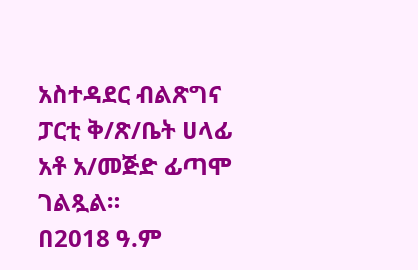አስተዳደር ብልጽግና ፓርቲ ቅ/ጽ/ቤት ሀላፊ አቶ አ/መጅድ ፊጣሞ ገልጿል።
በ2018 ዓ.ም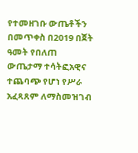የተመዘገቡ ውጤቶችን በመጥቀስ በ2019 በጀት ዓመት የበለጠ ውጤታማ ተሳትፎአዊና ተጨባጭ የሆነ የሥራ አፈጻጸም ለማስመዝገብ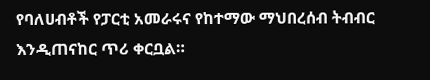የባለሀብቶች የፓርቲ አመራሩና የከተማው ማህበረሰብ ትብብር እንዲጠናከር ጥሪ ቀርቧል።